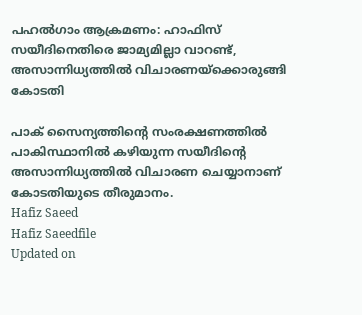പഹല്‍ഗാം ആക്രമണം: ഹാഫിസ് സയീദിനെതിരെ ജാമ്യമില്ലാ വാറണ്ട്, അസാന്നിധ്യത്തില്‍ വിചാരണയ്‌ക്കൊരുങ്ങി കോടതി

പാക് സൈന്യത്തിന്റെ സംരക്ഷണത്തില്‍ പാകിസ്ഥാനില്‍ കഴിയുന്ന സയീദിന്റെ അസാന്നിധ്യത്തില്‍ വിചാരണ ചെയ്യാനാണ് കോടതിയുടെ തീരുമാനം.
Hafiz Saeed
Hafiz Saeedfile
Updated on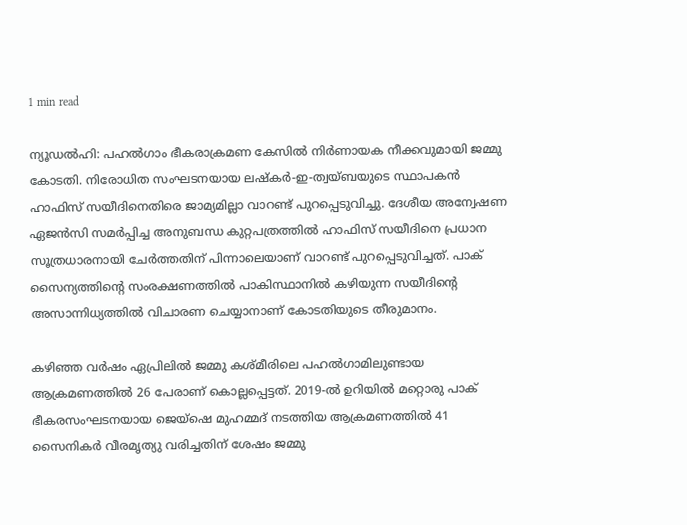1 min read

ന്യൂഡല്‍ഹി: പഹല്‍ഗാം ഭീകരാക്രമണ കേസില്‍ നിര്‍ണായക നീക്കവുമായി ജമ്മു കോടതി. നിരോധിത സംഘടനയായ ലഷ്‌കര്‍-ഇ-ത്വയ്ബയുടെ സ്ഥാപകന്‍ ഹാഫിസ് സയീദിനെതിരെ ജാമ്യമില്ലാ വാറണ്ട് പുറപ്പെടുവിച്ചു. ദേശീയ അന്വേഷണ ഏജന്‍സി സമര്‍പ്പിച്ച അനുബന്ധ കുറ്റപത്രത്തില്‍ ഹാഫിസ് സയീദിനെ പ്രധാന സൂത്രധാരനായി ചേര്‍ത്തതിന് പിന്നാലെയാണ് വാറണ്ട് പുറപ്പെടുവിച്ചത്. പാക് സൈന്യത്തിന്റെ സംരക്ഷണത്തില്‍ പാകിസ്ഥാനില്‍ കഴിയുന്ന സയീദിന്റെ അസാന്നിധ്യത്തില്‍ വിചാരണ ചെയ്യാനാണ് കോടതിയുടെ തീരുമാനം.

കഴിഞ്ഞ വര്‍ഷം ഏപ്രിലില്‍ ജമ്മു കശ്മീരിലെ പഹല്‍ഗാമിലുണ്ടായ ആക്രമണത്തില്‍ 26 പേരാണ് കൊല്ലപ്പെട്ടത്. 2019-ല്‍ ഉറിയില്‍ മറ്റൊരു പാക് ഭീകരസംഘടനയായ ജെയ്‌ഷെ മുഹമ്മദ് നടത്തിയ ആക്രമണത്തില്‍ 41 സൈനികര്‍ വീരമൃത്യു വരിച്ചതിന് ശേഷം ജമ്മു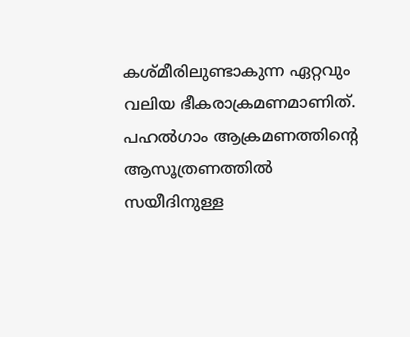കശ്മീരിലുണ്ടാകുന്ന ഏറ്റവും വലിയ ഭീകരാക്രമണമാണിത്. പഹല്‍ഗാം ആക്രമണത്തിന്റെ ആസൂത്രണത്തില്‍ സയീദിനുള്ള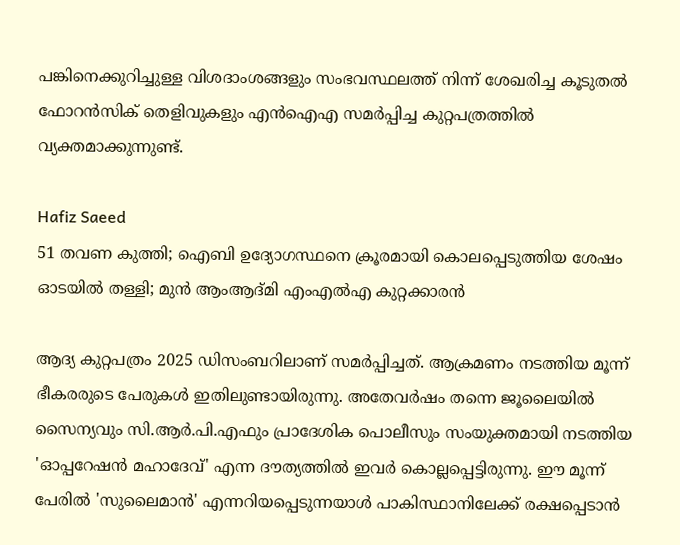പങ്കിനെക്കുറിച്ചുള്ള വിശദാംശങ്ങളും സംഭവസ്ഥലത്ത് നിന്ന് ശേഖരിച്ച കൂടുതല്‍ ഫോറന്‍സിക് തെളിവുകളും എന്‍ഐഎ സമര്‍പ്പിച്ച കുറ്റപത്രത്തില്‍ വ്യക്തമാക്കുന്നുണ്ട്.

Hafiz Saeed
51 തവണ കുത്തി; ഐബി ഉദ്യോഗസ്ഥനെ ക്രൂരമായി കൊലപ്പെടുത്തിയ ശേഷം ഓടയില്‍ തള്ളി; മുന്‍ ആംആദ്മി എംഎല്‍എ കുറ്റക്കാരന്‍

ആദ്യ കുറ്റപത്രം 2025 ഡിസംബറിലാണ് സമര്‍പ്പിച്ചത്. ആക്രമണം നടത്തിയ മൂന്ന് ഭീകരരുടെ പേരുകള്‍ ഇതിലുണ്ടായിരുന്നു. അതേവര്‍ഷം തന്നെ ജൂലൈയില്‍ സൈന്യവും സി.ആര്‍.പി.എഫും പ്രാദേശിക പൊലീസും സംയുക്തമായി നടത്തിയ 'ഓപ്പറേഷന്‍ മഹാദേവ്' എന്ന ദൗത്യത്തില്‍ ഇവര്‍ കൊല്ലപ്പെട്ടിരുന്നു. ഈ മൂന്ന് പേരില്‍ 'സുലൈമാന്‍' എന്നറിയപ്പെടുന്നയാള്‍ പാകിസ്ഥാനിലേക്ക് രക്ഷപ്പെടാന്‍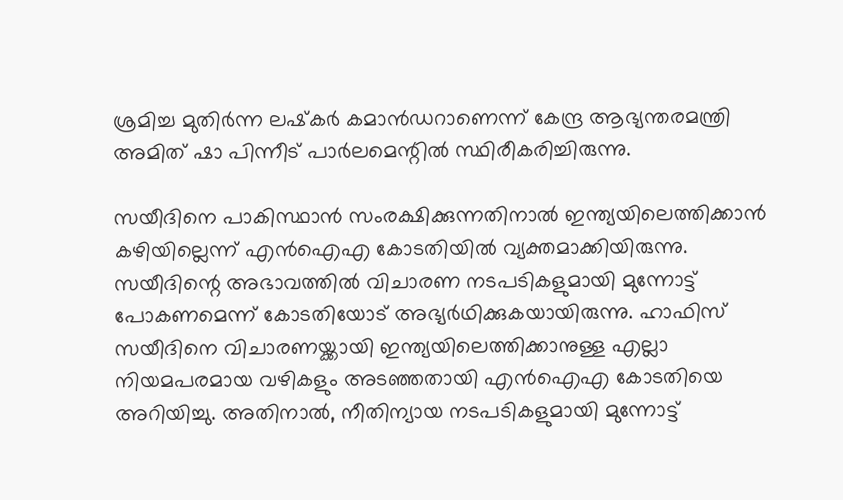ശ്രമിച്ച മുതിര്‍ന്ന ലഷ്‌കര്‍ കമാന്‍ഡറാണെന്ന് കേന്ദ്ര ആഭ്യന്തരമന്ത്രി അമിത് ഷാ പിന്നീട് പാര്‍ലമെന്റില്‍ സ്ഥിരീകരിച്ചിരുന്നു.

സയീദിനെ പാകിസ്ഥാന്‍ സംരക്ഷിക്കുന്നതിനാല്‍ ഇന്ത്യയിലെത്തിക്കാന്‍ കഴിയില്ലെന്ന് എന്‍ഐഎ കോടതിയില്‍ വ്യക്തമാക്കിയിരുന്നു. സയീദിന്റെ അഭാവത്തില്‍ വിചാരണ നടപടികളുമായി മുന്നോട്ട് പോകണമെന്ന് കോടതിയോട് അഭ്യര്‍ഥിക്കുകയായിരുന്നു. ഹാഫിസ് സയീദിനെ വിചാരണയ്ക്കായി ഇന്ത്യയിലെത്തിക്കാനുള്ള എല്ലാ നിയമപരമായ വഴികളും അടഞ്ഞതായി എന്‍ഐഎ കോടതിയെ അറിയിച്ചു. അതിനാല്‍, നീതിന്യായ നടപടികളുമായി മുന്നോട്ട്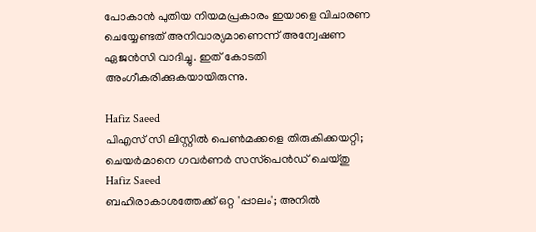പോകാന്‍ പുതിയ നിയമപ്രകാരം ഇയാളെ വിചാരണ ചെയ്യേണ്ടത് അനിവാര്യമാണെന്ന് അന്വേഷണ ഏജന്‍സി വാദിച്ചു. ഇത് കോടതി അംഗീകരിക്കുകയായിരുന്നു.

Hafiz Saeed
പിഎസ് സി ലിസ്റ്റില്‍ പെണ്‍മക്കളെ തിരുകിക്കയറ്റി; ചെയര്‍മാനെ ഗവര്‍ണര്‍ സസ്‌പെന്‍ഡ് ചെയ്തു
Hafiz Saeed
ബഹിരാകാശത്തേക്ക് ഒറ്റ 'പ്പാലം'; അനിൽ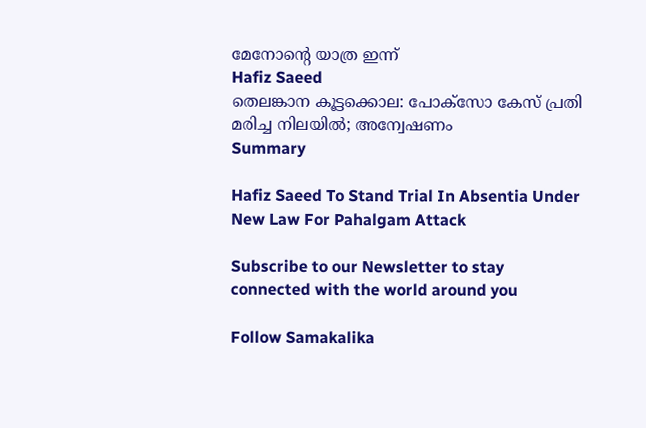മേനോന്റെ യാത്ര ഇന്ന്
Hafiz Saeed
തെലങ്കാന കൂട്ടക്കൊല: പോക്‌സോ കേസ് പ്രതി മരിച്ച നിലയില്‍; അന്വേഷണം
Summary

Hafiz Saeed To Stand Trial In Absentia Under New Law For Pahalgam Attack

Subscribe to our Newsletter to stay connected with the world around you

Follow Samakalika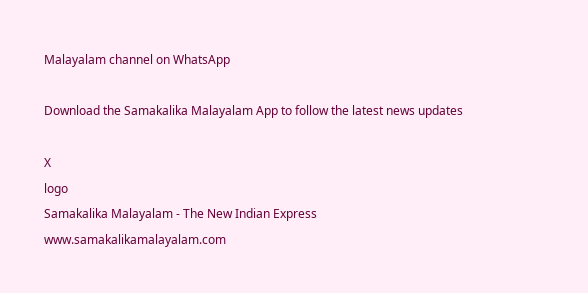Malayalam channel on WhatsApp

Download the Samakalika Malayalam App to follow the latest news updates

X
logo
Samakalika Malayalam - The New Indian Express
www.samakalikamalayalam.com